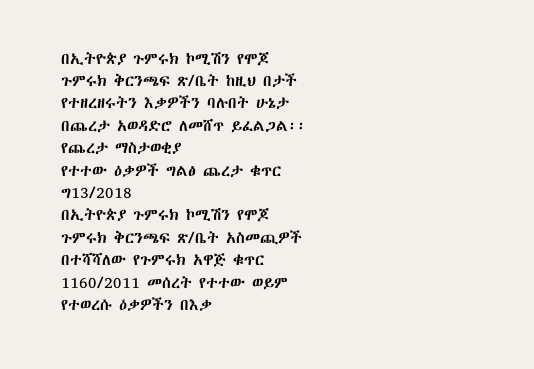በኢትዮጵያ ጉምሩክ ኮሚሽን የሞጆ ጉምሩክ ቅርንጫፍ ጽ/ቤት ከዚህ በታች የተዘረዘሩትን እቃዎችን ባሉበት ሁኔታ በጨረታ አወዳድሮ ለመሸጥ ይፈልጋል፡፡
የጨረታ ማስታወቂያ
የተተው ዕቃዎች ግልፅ ጨረታ ቁጥር ግ13/2018
በኢትዮጵያ ጉምሩክ ኮሚሽን የሞጆ ጉምሩክ ቅርንጫፍ ጽ/ቤት አስመጪዎች በተሻሻለው የጉምሩክ አዋጅ ቁጥር 1160/2011 መሰረት የተተው ወይም የተወረሱ ዕቃዎችን በእቃ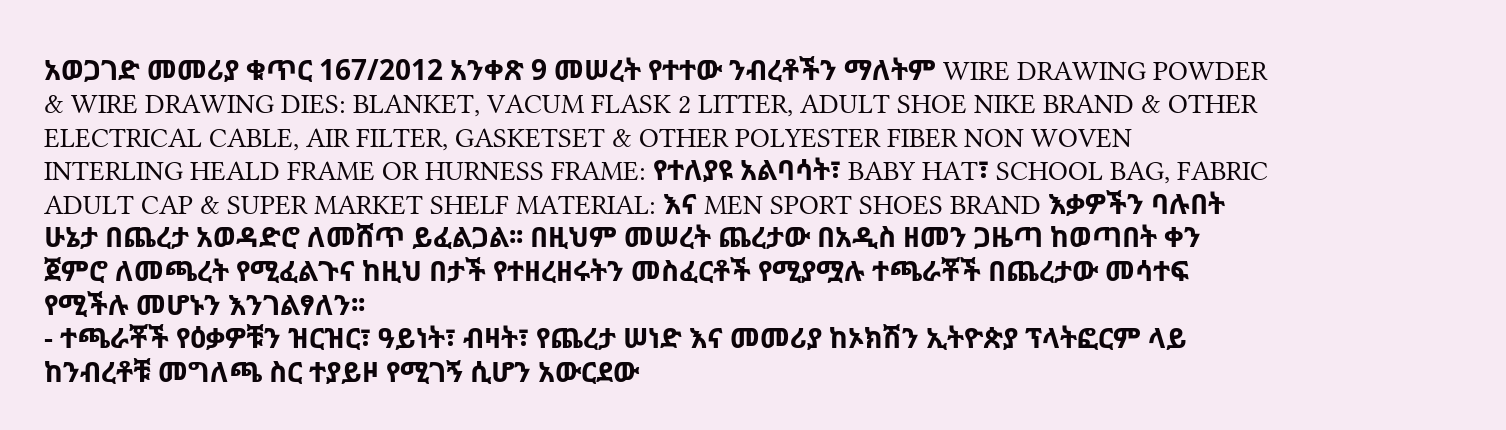አወጋገድ መመሪያ ቁጥር 167/2012 አንቀጽ 9 መሠረት የተተው ንብረቶችን ማለትም WIRE DRAWING POWDER & WIRE DRAWING DIES: BLANKET, VACUM FLASK 2 LITTER, ADULT SHOE NIKE BRAND & OTHER ELECTRICAL CABLE, AIR FILTER, GASKETSET & OTHER POLYESTER FIBER NON WOVEN INTERLING HEALD FRAME OR HURNESS FRAME: የተለያዩ አልባሳት፣ BABY HAT፣ SCHOOL BAG, FABRIC ADULT CAP & SUPER MARKET SHELF MATERIAL: እና MEN SPORT SHOES BRAND እቃዎችን ባሉበት ሁኔታ በጨረታ አወዳድሮ ለመሸጥ ይፈልጋል፡፡ በዚህም መሠረት ጨረታው በአዲስ ዘመን ጋዜጣ ከወጣበት ቀን ጀምሮ ለመጫረት የሚፈልጉና ከዚህ በታች የተዘረዘሩትን መስፈርቶች የሚያሟሉ ተጫራቾች በጨረታው መሳተፍ የሚችሉ መሆኑን እንገልፃለን፡፡
- ተጫራቾች የዕቃዎቹን ዝርዝር፣ ዓይነት፣ ብዛት፣ የጨረታ ሠነድ እና መመሪያ ከኦክሽን ኢትዮጵያ ፕላትፎርም ላይ ከንብረቶቹ መግለጫ ስር ተያይዞ የሚገኝ ሲሆን አውርደው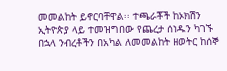መመልከት ይኖርባቸዋል፡፡ ተጫራቾች ከኦክሽን ኢትዮጵያ ላይ ተመዝግበው የጨረታ ሰነዱን ካገኙ በኋላ ንብረቶችን በአካል ለመመልከት ዘወትር ከሰኞ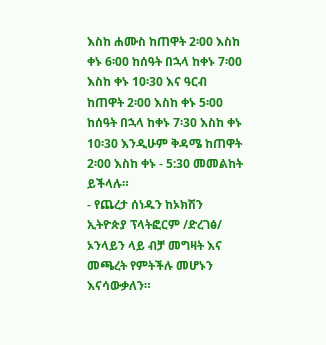እስከ ሐሙስ ከጠዋት 2፡00 እስከ ቀኑ 6፡00 ከሰዓት በኋላ ከቀኑ 7፡00 እስከ ቀኑ 10፡30 እና ዓርብ ከጠዋት 2፡00 እስከ ቀኑ 5፡00 ከሰዓት በኋላ ከቀኑ 7፡30 እስከ ቀኑ 10፡30 እንዲሁም ቅዳሜ ከጠዋት 2፡00 እስከ ቀኑ - 5:30 መመልከት ይችላሉ።
- የጨረታ ሰነዱን ከኦክሽን ኢትዮጵያ ፕላትፎርም /ድረገፅ/ ኦንላይን ላይ ብቻ መግዛት እና መጫረት የምትችሉ መሆኑን እናሳውቃለን።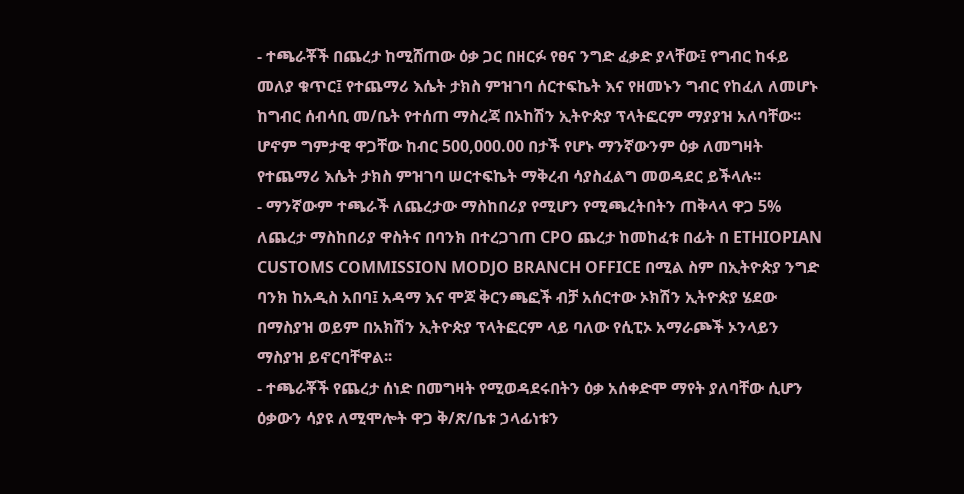- ተጫራቾች በጨረታ ከሚሸጠው ዕቃ ጋር በዘርፉ የፀና ንግድ ፈቃድ ያላቸው፤ የግብር ከፋይ መለያ ቁጥር፤ የተጨማሪ እሴት ታክስ ምዝገባ ሰርተፍኬት እና የዘመኑን ግብር የከፈለ ለመሆኑ ከግብር ሰብሳቢ መ/ቤት የተሰጠ ማስረጃ በኦከሽን ኢትዮጵያ ፕላትፎርም ማያያዝ አለባቸው፡፡ ሆኖም ግምታዊ ዋጋቸው ከብር 500,000.00 በታች የሆኑ ማንኛውንም ዕቃ ለመግዛት የተጨማሪ እሴት ታክስ ምዝገባ ሠርተፍኬት ማቅረብ ሳያስፈልግ መወዳደር ይችላሉ፡፡
- ማንኛውም ተጫራች ለጨረታው ማስከበሪያ የሚሆን የሚጫረትበትን ጠቅላላ ዋጋ 5% ለጨረታ ማስከበሪያ ዋስትና በባንክ በተረጋገጠ CPO ጨረታ ከመከፈቱ በፊት በ ETHIOPIAN CUSTOMS COMMISSION MODJO BRANCH OFFICE በሚል ስም በኢትዮጵያ ንግድ ባንክ ከአዲስ አበባ፤ አዳማ እና ሞጆ ቅርንጫፎች ብቻ አሰርተው ኦክሽን ኢትዮጵያ ሄደው በማስያዝ ወይም በአክሽን ኢትዮጵያ ፕላትፎርም ላይ ባለው የሲፒኦ አማራጮች ኦንላይን ማስያዝ ይኖርባቸዋል፡፡
- ተጫራቾች የጨረታ ሰነድ በመግዛት የሚወዳደሩበትን ዕቃ አሰቀድሞ ማየት ያለባቸው ሲሆን ዕቃውን ሳያዩ ለሚሞሎት ዋጋ ቅ/ጽ/ቤቱ ኃላፊነቱን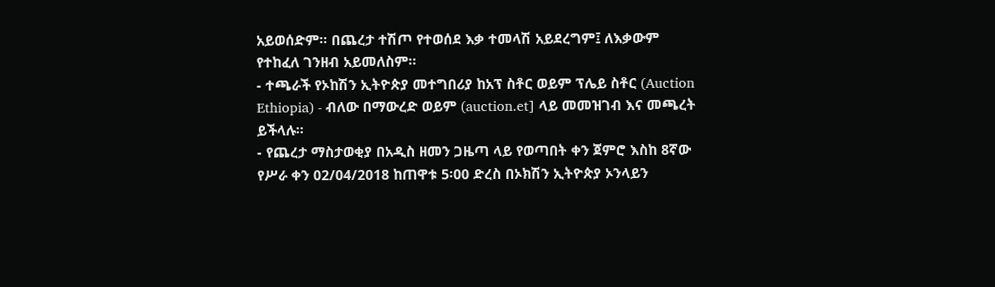አይወሰድም፡፡ በጨረታ ተሽጦ የተወሰደ እቃ ተመላሽ አይደረግም፤ ለእቃውም የተከፈለ ገንዘብ አይመለስም።
- ተጫራች የኦከሽን ኢትዮጵያ መተግበሪያ ከአፕ ስቶር ወይም ፕሌይ ስቶር (Auction Ethiopia) - ብለው በማውረድ ወይም (auction.et] ላይ መመዝገብ እና መጫረት ይችላሉ።
- የጨረታ ማስታወቂያ በአዲስ ዘመን ጋዜጣ ላይ የወጣበት ቀን ጀምሮ እስከ 8ኛው የሥራ ቀን 02/04/2018 ከጠዋቱ 5፡00 ድረስ በኦክሽን ኢትዮጵያ ኦንላይን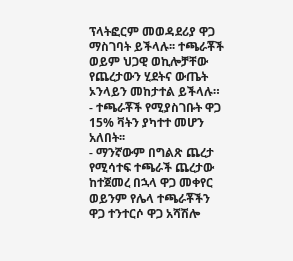ፕላትፎርም መወዳደሪያ ዋጋ ማስገባት ይችላሉ፡፡ ተጫራቾች ወይም ህጋዊ ወኪሎቻቸው የጨረታውን ሂደትና ውጤት ኦንላይን መከታተል ይችላሉ።
- ተጫራቾች የሚያስገቡት ዋጋ 15% ቫትን ያካተተ መሆን አለበት፡፡
- ማንኛውም በግልጽ ጨረታ የሚሳተፍ ተጫራች ጨረታው ከተጀመረ በኋላ ዋጋ መቀየር ወይንም የሌላ ተጫራቾችን ዋጋ ተንተርሶ ዋጋ አሻሽሎ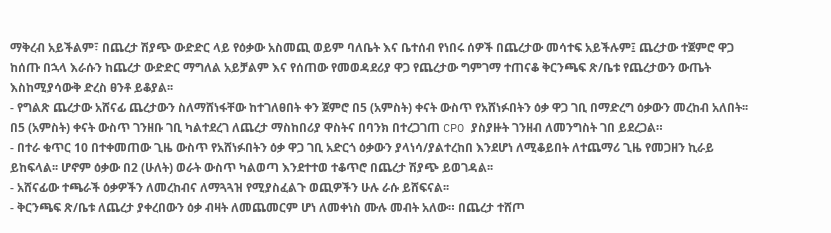ማቅረብ አይችልም፣ በጨረታ ሽያጭ ውድድር ላይ የዕቃው አስመጪ ወይም ባለቤት እና ቤተሰብ የነበሩ ሰዎች በጨረታው መሳተፍ አይችሉም፤ ጨረታው ተጀምሮ ዋጋ ከሰጡ በኋላ እራሱን ከጨረታ ውድድር ማግለል አይቻልም እና የሰጠው የመወዳደሪያ ዋጋ የጨረታው ግምገማ ተጠናቆ ቅርንጫፍ ጽ/ቤቱ የጨረታውን ውጤት እስከሚያሳውቅ ድረስ ፀንቶ ይቆያል፡፡
- የግልጽ ጨረታው አሸናፊ ጨረታውን ስለማሸነፋቸው ከተገለፀበት ቀን ጀምሮ በ5 (አምስት) ቀናት ውስጥ የአሸነፉበትን ዕቃ ዋጋ ገቢ በማድረግ ዕቃውን መረከብ አለበት፡፡ በ5 (አምስት) ቀናት ውስጥ ገንዘቡ ገቢ ካልተደረገ ለጨረታ ማስከበሪያ ዋስትና በባንክ በተረጋገጠ CPO ያስያዙት ገንዘብ ለመንግስት ገበ ይደረጋል።
- በተራ ቁጥር 10 በተቀመጠው ጊዜ ውስጥ የአሸነፉበትን ዕቃ ዋጋ ገቢ አድርጎ ዕቃውን ያላነሳ/ያልተረከበ እንደሆነ ለሚቆይበት ለተጨማሪ ጊዜ የመጋዘን ኪራይ ይከፍላል፡፡ ሆኖም ዕቃው በ2 (ሁለት) ወራት ውስጥ ካልወጣ እንደተተወ ተቆጥሮ በጨረታ ሽያጭ ይወገዳል፡፡
- አሸናፊው ተጫራች ዕቃዎችን ለመረከብና ለማጓጓዝ የሚያስፈልጉ ወጪዎችን ሁሉ ራሱ ይሸፍናል፡፡
- ቅርንጫፍ ጽ/ቤቱ ለጨረታ ያቀረበውን ዕቃ ብዛት ለመጨመርም ሆነ ለመቀነስ ሙሉ መብት አለው። በጨረታ ተሸጦ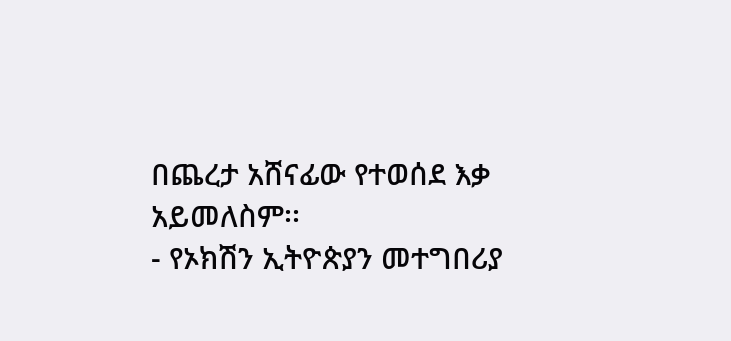በጨረታ አሸናፊው የተወሰደ እቃ አይመለስም፡፡
- የኦክሽን ኢትዮጵያን መተግበሪያ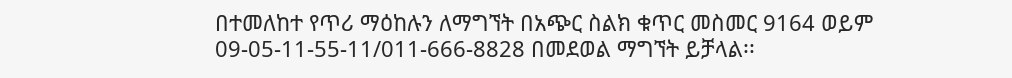በተመለከተ የጥሪ ማዕከሉን ለማግኘት በአጭር ስልክ ቁጥር መስመር 9164 ወይም 09-05-11-55-11/011-666-8828 በመደወል ማግኘት ይቻላል፡፡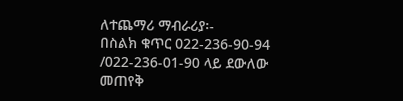ለተጨማሪ ማብራሪያ፡-
በስልክ ቁጥር 022-236-90-94 /022-236-01-90 ላይ ደውለው መጠየቅ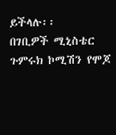ይችላሉ፡፡
በገቢዎች ሚኒስቴር ጉምሩክ ኮሚሽን የሞጆ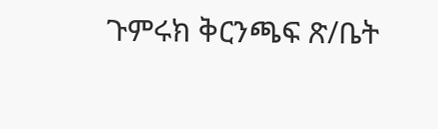ጉምሩክ ቅርንጫፍ ጽ/ቤት